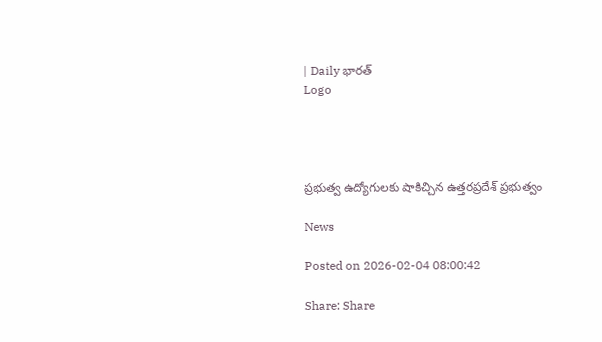| Daily భారత్
Logo




ప్రభుత్వ ఉద్యోగులకు షాకిచ్చిన ఉత్తరప్రదేశ్ ప్రభుత్వం

News

Posted on 2026-02-04 08:00:42

Share: Share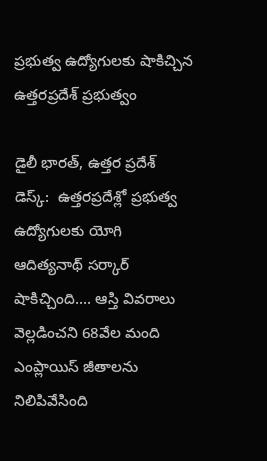ప్రభుత్వ ఉద్యోగులకు షాకిచ్చిన ఉత్తరప్రదేశ్ ప్రభుత్వం

డైలీ భారత్, ఉత్తర ప్రదేశ్ డెస్క్:  ఉత్తరప్రదేశ్లో ప్రభుత్వ ఉద్యోగులకు యోగి ఆదిత్యనాథ్ సర్కార్ షాకిచ్చింది.... ఆస్తి వివరాలు వెల్లడించని 68వేల మంది ఎంప్లాయిస్ జీతాలను నిలిపివేసింది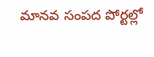మానవ సంపద పోర్టల్లో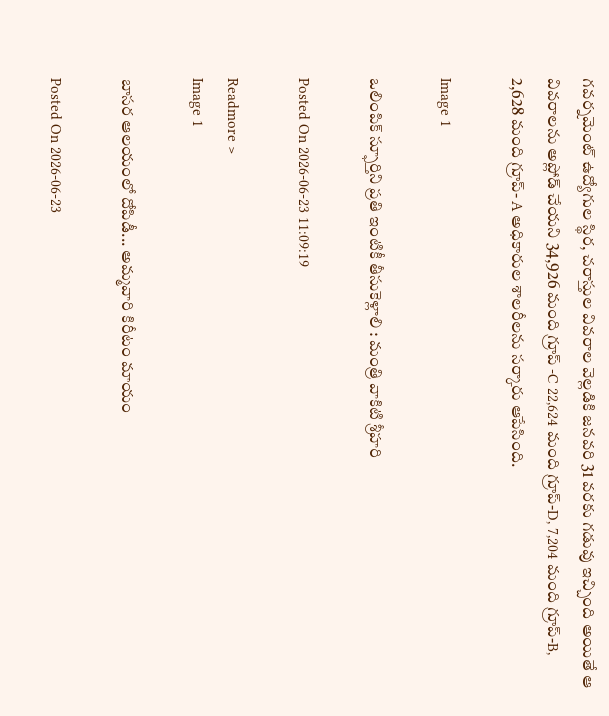గవర్నమెంట్ ఉద్యోగుల స్థిర, చరాస్తుల వివరాల వెల్లడికి జనవరి 31 వరకు గడువు ఇచ్చింది అయితే ఆ వివరాలను అప్లోడ్ చేయని 34,926 మంది గ్రూప్ -C 22,624 మంది గ్రూప్-D, 7,204 మంది గ్రూప్-B, 2,628 మంది గ్రూప్- A అధికారుల శాలరీలను సర్కారు ఆపేసింది.

Image 1

ఒలింపిక్ స్ఫూర్తిని ప్రతి ఇంటికీ తీసుకెళ్లాలి : మంత్రి వాకిటి శ్రీహరి

Posted On 2026-06-23 11:09:19

Readmore >
Image 1

బాసర ఆలయంలో దోపిడీ... అమ్మవారి కిరీటం మాయం

Posted On 2026-06-23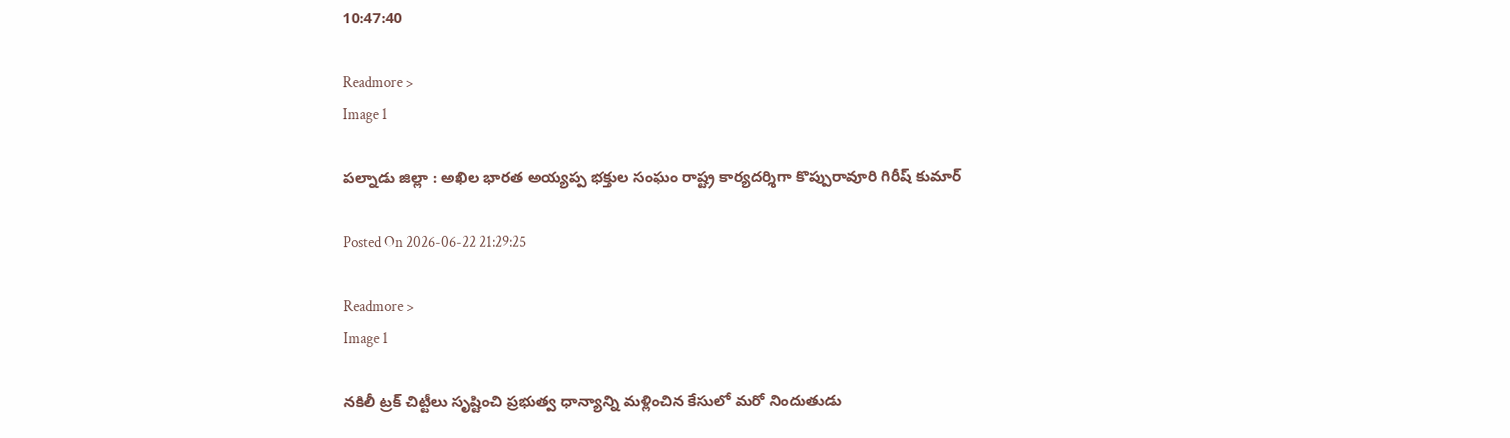10:47:40

Readmore >
Image 1

పల్నాడు జిల్లా : అఖిల భారత అయ్యప్ప భక్తుల సంఘం రాష్ట్ర కార్యదర్శిగా కొప్పురావూరి గిరీష్ కుమార్

Posted On 2026-06-22 21:29:25

Readmore >
Image 1

నకిలీ ట్రక్ చిట్టీలు సృష్టించి ప్రభుత్వ ధాన్యాన్ని మళ్లించిన కేసులో మరో నిందుతుడు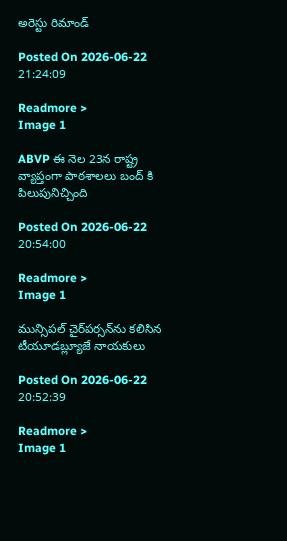అరెస్టు రిమాండ్

Posted On 2026-06-22 21:24:09

Readmore >
Image 1

ABVP ఈ నెల 23న రాష్ట్ర వ్యాప్తంగా పాఠశాలలు బంద్ కి పిలుపునిచ్చింది

Posted On 2026-06-22 20:54:00

Readmore >
Image 1

మున్సిపల్ చైర్‌పర్సన్‌ను కలిసిన టీయూడబ్ల్యూజే నాయకులు

Posted On 2026-06-22 20:52:39

Readmore >
Image 1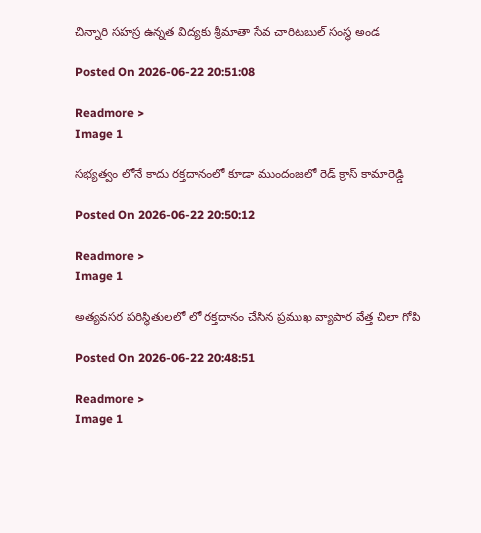చిన్నారి సహస్ర ఉన్నత విద్యకు శ్రీమాతా సేవ చారిటబుల్ సంస్థ అండ

Posted On 2026-06-22 20:51:08

Readmore >
Image 1

సభ్యత్వం లోనే కాదు రక్తదానంలో కూడా ముందంజలో రెడ్ క్రాస్ కామారెడ్డి

Posted On 2026-06-22 20:50:12

Readmore >
Image 1

అత్యవసర పరిస్థితులలో లో రక్తదానం చేసిన ప్రముఖ వ్యాపార వేత్త చిలా గోపి

Posted On 2026-06-22 20:48:51

Readmore >
Image 1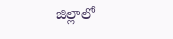జిల్లాలో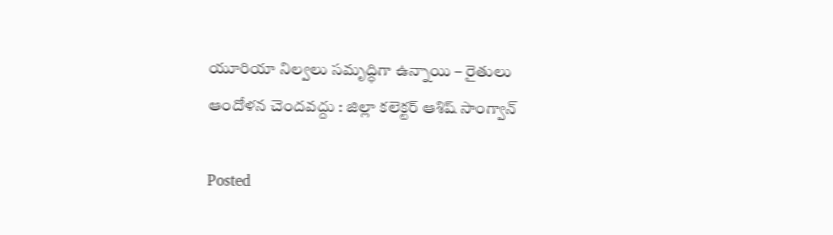యూరియా నిల్వలు సమృద్ధిగా ఉన్నాయి – రైతులు ఆందోళన చెందవద్దు : జిల్లా కలెక్టర్ ఆశిష్ సాంగ్వాన్

Posted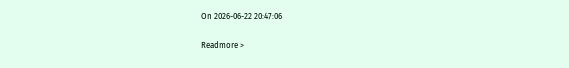On 2026-06-22 20:47:06

Readmore >